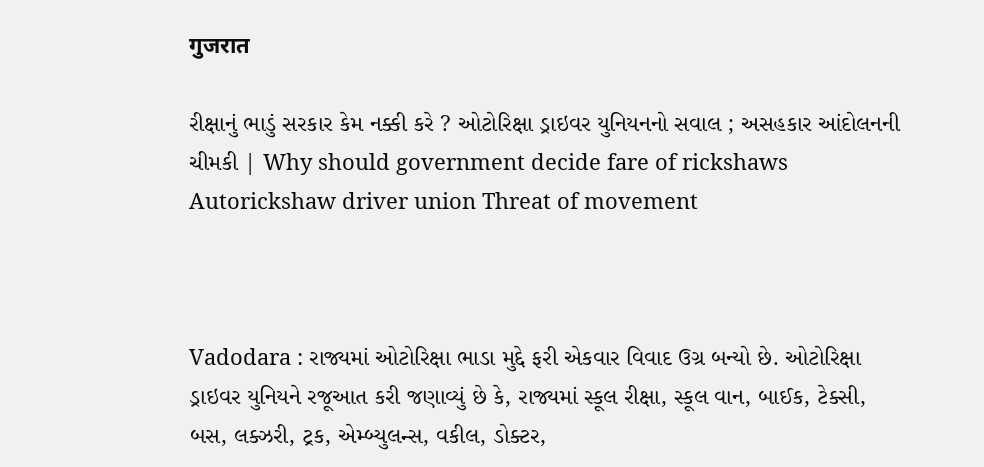गुजरात

રીક્ષાનું ભાડું સરકાર કેમ નક્કી કરે ? ઓટોરિક્ષા ડ્રાઇવર યુનિયનનો સવાલ ; અસહકાર આંદોલનની ચીમકી | Why should government decide fare of rickshaws Autorickshaw driver union Threat of movement



Vadodara : રાજ્યમાં ઓટોરિક્ષા ભાડા મુદ્દે ફરી એકવાર વિવાદ ઉગ્ર બન્યો છે. ઓટોરિક્ષા ડ્રાઇવર યુનિયને રજૂઆત કરી જણાવ્યું છે કે, રાજ્યમાં સ્કૂલ રીક્ષા, સ્કૂલ વાન, બાઈક, ટેક્સી, બસ, લક્ઝરી, ટ્રક, એમ્બ્યુલન્સ, વકીલ, ડોક્ટર,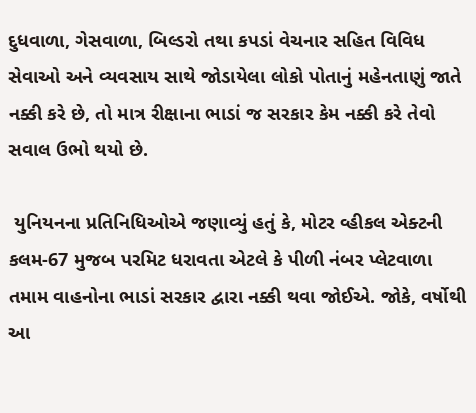દુધવાળા, ગેસવાળા, બિલ્ડરો તથા કપડાં વેચનાર સહિત વિવિધ સેવાઓ અને વ્યવસાય સાથે જોડાયેલા લોકો પોતાનું મહેનતાણું જાતે નક્કી કરે છે, તો માત્ર રીક્ષાના ભાડાં જ સરકાર કેમ નક્કી કરે તેવો સવાલ ઉભો થયો છે.

 યુનિયનના પ્રતિનિધિઓએ જણાવ્યું હતું કે, મોટર વ્હીકલ એક્ટની કલમ-67 મુજબ પરમિટ ધરાવતા એટલે કે પીળી નંબર પ્લેટવાળા તમામ વાહનોના ભાડાં સરકાર દ્વારા નક્કી થવા જોઈએ. જોકે, વર્ષોથી આ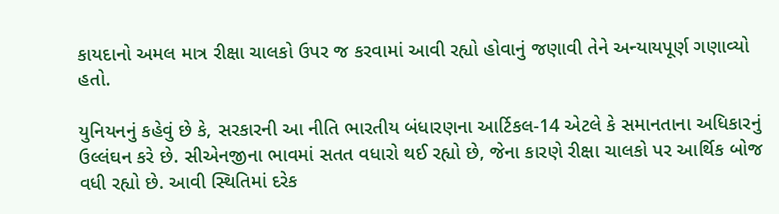કાયદાનો અમલ માત્ર રીક્ષા ચાલકો ઉપર જ કરવામાં આવી રહ્યો હોવાનું જણાવી તેને અન્યાયપૂર્ણ ગણાવ્યો હતો.

યુનિયનનું કહેવું છે કે, સરકારની આ નીતિ ભારતીય બંધારણના આર્ટિકલ-14 એટલે કે સમાનતાના અધિકારનું ઉલ્લંઘન કરે છે. સીએનજીના ભાવમાં સતત વધારો થઈ રહ્યો છે, જેના કારણે રીક્ષા ચાલકો પર આર્થિક બોજ વધી રહ્યો છે. આવી સ્થિતિમાં દરેક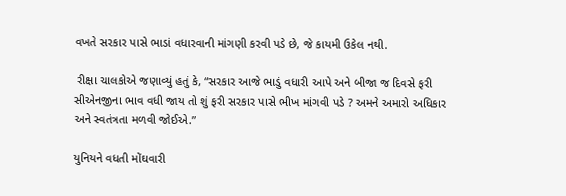વખતે સરકાર પાસે ભાડાં વધારવાની માંગણી કરવી પડે છે, જે કાયમી ઉકેલ નથી.

 રીક્ષા ચાલકોએ જણાવ્યું હતું કે, “સરકાર આજે ભાડું વધારી આપે અને બીજા જ દિવસે ફરી સીએનજીના ભાવ વધી જાય તો શું ફરી સરકાર પાસે ભીખ માંગવી પડે ? અમને અમારો અધિકાર અને સ્વતંત્રતા મળવી જોઈએ.”

યુનિયને વધતી મોંઘવારી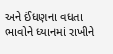અને ઈંધણના વધતા ભાવોને ધ્યાનમાં રાખીને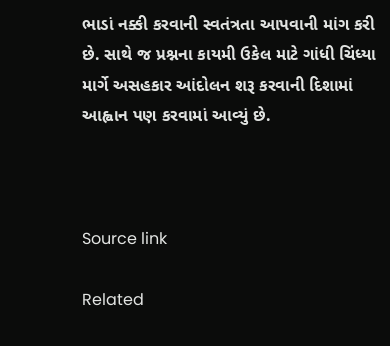ભાડાં નક્કી કરવાની સ્વતંત્રતા આપવાની માંગ કરી છે. સાથે જ પ્રશ્નના કાયમી ઉકેલ માટે ગાંધી ચિંધ્યા માર્ગે અસહકાર આંદોલન શરૂ કરવાની દિશામાં આહ્વાન પણ કરવામાં આવ્યું છે.



Source link

Related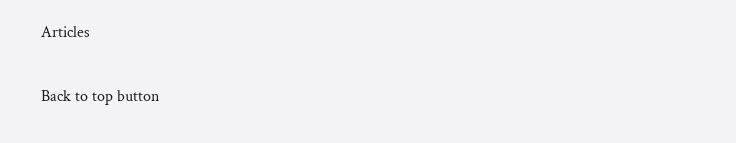Articles

Back to top button